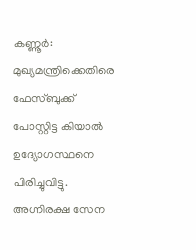കണ്ണൂർ: മുഖ്യമന്ത്രിക്കെതിരെ ഫേസ്ബുക്ക് പോസ്റ്റിട്ട കിയാൽ ഉദ്യോഗസ്ഥനെ പിരിച്ചുവിട്ടു. അഗ്നിരക്ഷ സേന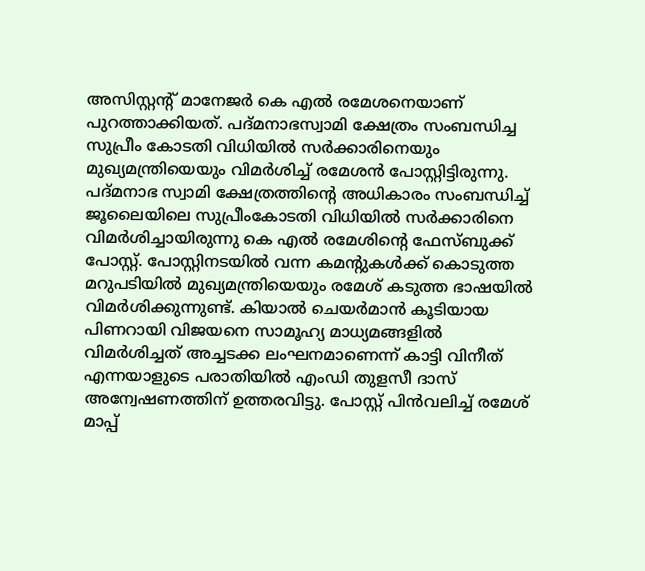അസിസ്റ്റന്റ് മാനേജർ കെ എൽ രമേശനെയാണ് പുറത്താക്കിയത്. പദ്മനാഭസ്വാമി ക്ഷേത്രം സംബന്ധിച്ച സുപ്രീം കോടതി വിധിയിൽ സർക്കാരിനെയും മുഖ്യമന്ത്രിയെയും വിമർശിച്ച് രമേശൻ പോസ്റ്റിട്ടിരുന്നു.
പദ്മനാഭ സ്വാമി ക്ഷേത്രത്തിന്റെ അധികാരം സംബന്ധിച്ച് ജൂലൈയിലെ സുപ്രീംകോടതി വിധിയിൽ സർക്കാരിനെ വിമർശിച്ചായിരുന്നു കെ എൽ രമേശിന്റെ ഫേസ്ബുക്ക് പോസ്റ്റ്. പോസ്റ്റിനടയിൽ വന്ന കമന്റുകൾക്ക് കൊടുത്ത മറുപടിയിൽ മുഖ്യമന്ത്രിയെയും രമേശ് കടുത്ത ഭാഷയിൽ വിമർശിക്കുന്നുണ്ട്. കിയാൽ ചെയർമാൻ കൂടിയായ പിണറായി വിജയനെ സാമൂഹ്യ മാധ്യമങ്ങളിൽ വിമർശിച്ചത് അച്ചടക്ക ലംഘനമാണെന്ന് കാട്ടി വിനീത് എന്നയാളുടെ പരാതിയിൽ എംഡി തുളസീ ദാസ് അന്വേഷണത്തിന് ഉത്തരവിട്ടു. പോസ്റ്റ് പിൻവലിച്ച് രമേശ് മാപ്പ്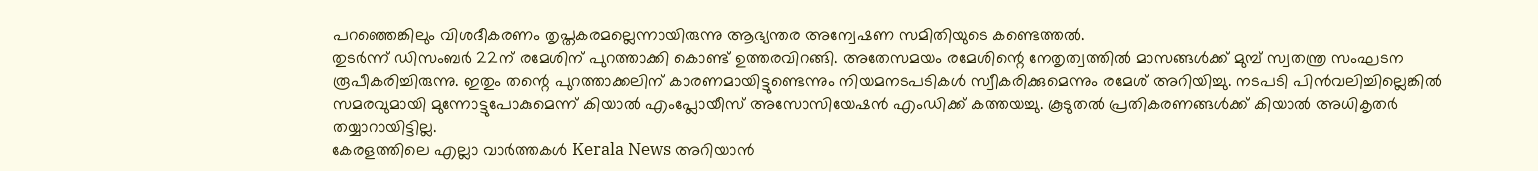പറഞ്ഞെങ്കിലും വിശദീകരണം തൃപ്തകരമല്ലെന്നായിരുന്നു ആഭ്യന്തര അന്വേഷണ സമിതിയുടെ കണ്ടെത്തൽ.
തുടർന്ന് ഡിസംബർ 22ന് രമേശിന് പുറത്താക്കി കൊണ്ട് ഉത്തരവിറങ്ങി. അതേസമയം രമേശിന്റെ നേതൃത്വത്തിൽ മാസങ്ങൾക്ക് മുമ്പ് സ്വതന്ത്ര സംഘടന രൂപീകരിച്ചിരുന്നു. ഇതും തന്റെ പുറത്താക്കലിന് കാരണമായിട്ടുണ്ടെന്നും നിയമനടപടികൾ സ്വീകരിക്കുമെന്നും രമേശ് അറിയിച്ചു. നടപടി പിൻവലിച്ചില്ലെങ്കിൽ സമരവുമായി മുന്നോട്ടുപോകുമെന്ന് കിയാൽ എംപ്ലോയീസ് അസോസിയേഷൻ എംഡിക്ക് കത്തയച്ചു. കൂടുതൽ പ്രതികരണങ്ങൾക്ക് കിയാൽ അധികൃതർ തയ്യാറായിട്ടില്ല.
കേരളത്തിലെ എല്ലാ വാർത്തകൾ Kerala News അറിയാൻ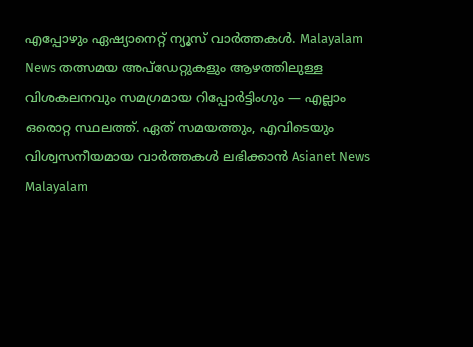എപ്പോഴും ഏഷ്യാനെറ്റ് ന്യൂസ് വാർത്തകൾ. Malayalam News തത്സമയ അപ്ഡേറ്റുകളും ആഴത്തിലുള്ള വിശകലനവും സമഗ്രമായ റിപ്പോർട്ടിംഗും — എല്ലാം ഒരൊറ്റ സ്ഥലത്ത്. ഏത് സമയത്തും, എവിടെയും വിശ്വസനീയമായ വാർത്തകൾ ലഭിക്കാൻ Asianet News Malayalam